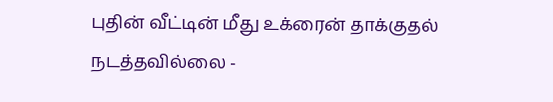புதின் வீட்டின் மீது உக்ரைன் தாக்குதல் நடத்தவில்லை -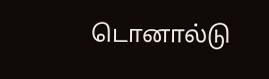டொனால்டு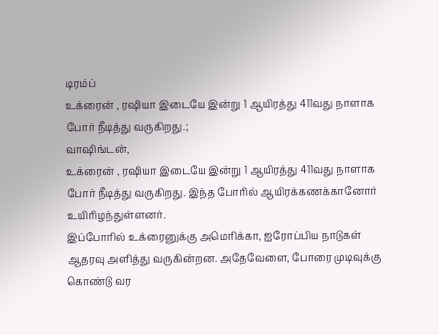டிரம்ப்
உக்ரைன் , ரஷியா இடையே இன்று 1 ஆயிரத்து 411வது நாளாக போர் நீடித்து வருகிறது.;
வாஷிங்டன்,
உக்ரைன் , ரஷியா இடையே இன்று 1 ஆயிரத்து 411வது நாளாக போர் நீடித்து வருகிறது. இந்த போரில் ஆயிரக்கணக்கானோர் உயிரிழந்துள்ளனர்.
இப்போரில் உக்ரைனுக்கு அமெரிக்கா, ஐரோப்பிய நாடுகள் ஆதரவு அளித்து வருகின்றன. அதேவேளை, போரை முடிவுக்கு கொண்டு வர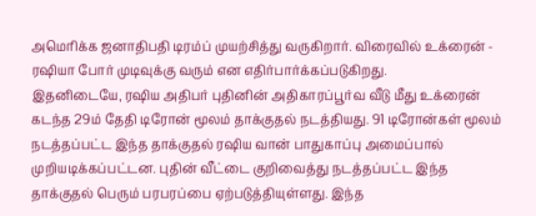அமெரிக்க ஜனாதிபதி டிரம்ப் முயற்சித்து வருகிறார். விரைவில் உக்ரைன் - ரஷியா போர் முடிவுக்கு வரும் என எதிர்பார்க்கப்படுகிறது.
இதனிடையே, ரஷிய அதிபர் புதினின் அதிகாரப்பூர்வ வீடு மீது உக்ரைன் கடந்த 29ம் தேதி டிரோன் மூலம் தாக்குதல் நடத்தியது. 91 டிரோன்கள் மூலம் நடத்தப்பட்ட இந்த தாக்குதல் ரஷிய வான் பாதுகாப்பு அமைப்பால் முறியடிக்கப்பட்டன. புதின் வீட்டை குறிவைத்து நடத்தப்பட்ட இந்த தாக்குதல் பெரும் பரபரப்பை ஏற்படுத்தியுள்ளது. இந்த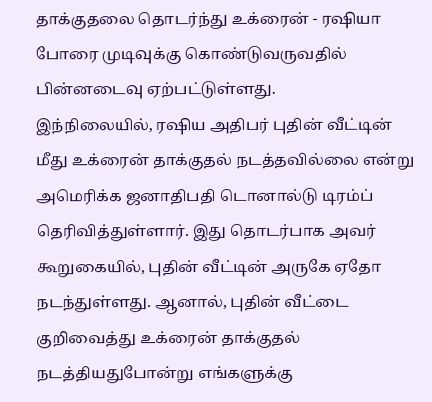தாக்குதலை தொடர்ந்து உக்ரைன் - ரஷியா போரை முடிவுக்கு கொண்டுவருவதில் பின்னடைவு ஏற்பட்டுள்ளது.
இந்நிலையில், ரஷிய அதிபர் புதின் வீட்டின் மீது உக்ரைன் தாக்குதல் நடத்தவில்லை என்று அமெரிக்க ஜனாதிபதி டொனால்டு டிரம்ப் தெரிவித்துள்ளார். இது தொடர்பாக அவர் கூறுகையில், புதின் வீட்டின் அருகே ஏதோ நடந்துள்ளது. ஆனால், புதின் வீட்டை குறிவைத்து உக்ரைன் தாக்குதல் நடத்தியதுபோன்று எங்களுக்கு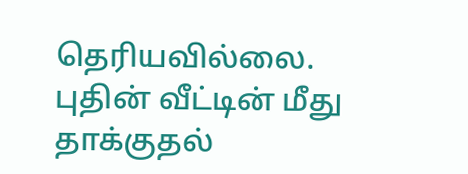தெரியவில்லை. புதின் வீட்டின் மீது தாக்குதல்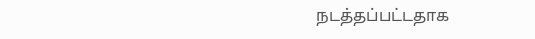நடத்தப்பட்டதாக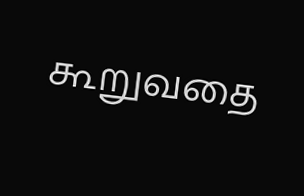கூறுவதை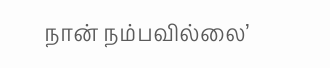நான் நம்பவில்லை’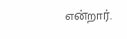என்றார்.